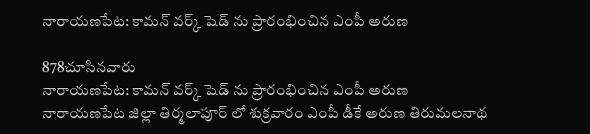నారాయణపేట: కామన్ వర్క్ షెడ్ ను ప్రారంభించిన ఎంపీ అరుణ

878చూసినవారు
నారాయణపేట: కామన్ వర్క్ షెడ్ ను ప్రారంభించిన ఎంపీ అరుణ
నారాయణపేట జిల్లా తిర్మలాపూర్ లో శుక్రవారం ఎంపీ డీకే అరుణ తిరుమలనాథ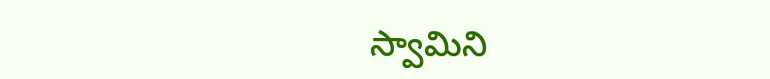స్వామిని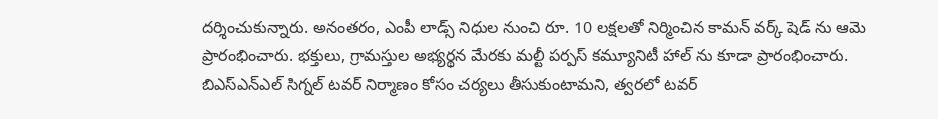దర్శించుకున్నారు. అనంతరం, ఎంపీ లాడ్స్ నిధుల నుంచి రూ. 10 లక్షలతో నిర్మించిన కామన్ వర్క్ షెడ్ ను ఆమె ప్రారంభించారు. భక్తులు, గ్రామస్తుల అభ్యర్థన మేరకు మల్టీ పర్పస్ కమ్యూనిటీ హాల్ ను కూడా ప్రారంభించారు. బిఎస్ఎన్ఎల్ సిగ్నల్ టవర్ నిర్మాణం కోసం చర్యలు తీసుకుంటామని, త్వరలో టవర్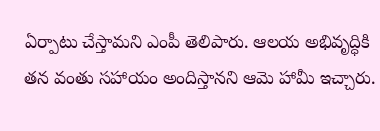ఏర్పాటు చేస్తామని ఎంపీ తెలిపారు. ఆలయ అభివృద్ధికి తన వంతు సహాయం అందిస్తానని ఆమె హామీ ఇచ్చారు.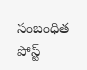సంబంధిత పోస్ట్